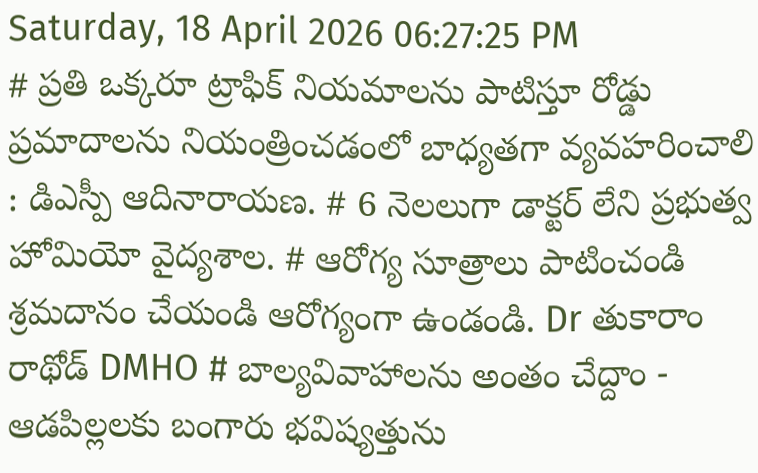Saturday, 18 April 2026 06:27:25 PM
# ప్రతి ఒక్కరూ ట్రాఫిక్ నియమాలను పాటిస్తూ రోడ్డు ప్రమాదాలను నియంత్రించడంలో బాధ్యతగా వ్యవహరించాలి : డిఎస్పీ ఆదినారాయణ. # 6 నెలలుగా డాక్టర్ లేని ప్రభుత్వ హోమియో వైద్యశాల. # ఆరోగ్య సూత్రాలు పాటించండి శ్రమదానం చేయండి ఆరోగ్యంగా ఉండండి. Dr తుకారాం రాథోడ్ DMHO # బాల్యవివాహాలను అంతం చేద్దాం - ఆడపిల్లలకు బంగారు భవిష్యత్తును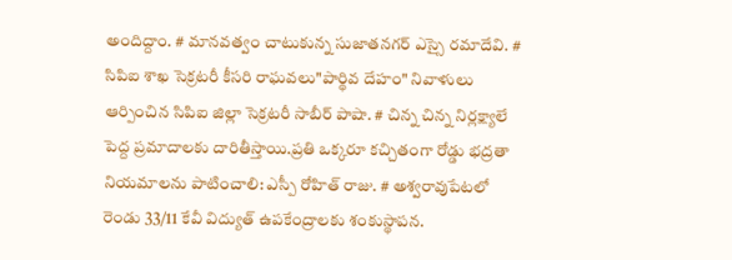అందిద్దాం. # మానవత్వం చాటుకున్న సుజాతనగర్ ఎస్సై రమాదేవి. # సిపిఐ శాఖ సెక్రటరీ కీసరి రాఘవలు"పార్థివ దేహం" నివాళులు ఆర్పించిన సిపిఐ జిల్లా సెక్రటరీ సాబీర్ పాషా. # చిన్న చిన్న నిర్లక్ష్యాలే పెద్ద ప్రమాదాలకు దారితీస్తాయి.ప్రతి ఒక్కరూ కచ్చితంగా రోడ్డు భద్రతా నియమాలను పాటించాలి: ఎస్పీ రోహిత్ రాజు. # అశ్వరావుపేటలో రెండు 33/11 కేవీ విద్యుత్ ఉపకేంద్రాలకు శంకుస్థాపన.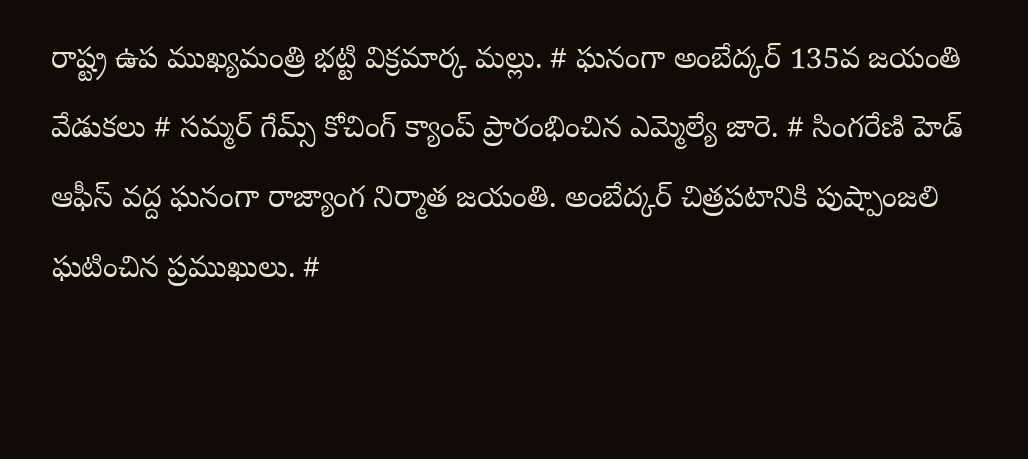రాష్ట్ర ఉప ముఖ్యమంత్రి భట్టి విక్రమార్క మల్లు. # ఘనంగా అంబేద్కర్ 135వ జయంతి వేడుకలు # సమ్మర్ గేమ్స్ కోచింగ్ క్యాంప్ ప్రారంభించిన ఎమ్మెల్యే జారె. # సింగరేణి హెడ్ ఆఫీస్ వద్ద ఘనంగా రాజ్యాంగ నిర్మాత జయంతి. అంబేద్కర్ చిత్రపటానికి పుష్పాంజలి ఘటించిన ప్రముఖులు. #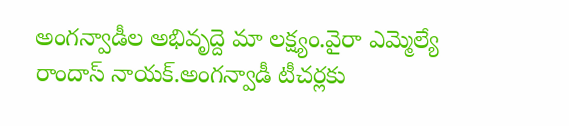అంగన్వాడీల అభివృద్దె మా లక్ష్యం.వైరా ఎమ్మెల్యే రాందాస్ నాయక్.అంగన్వాడీ టీచర్లకు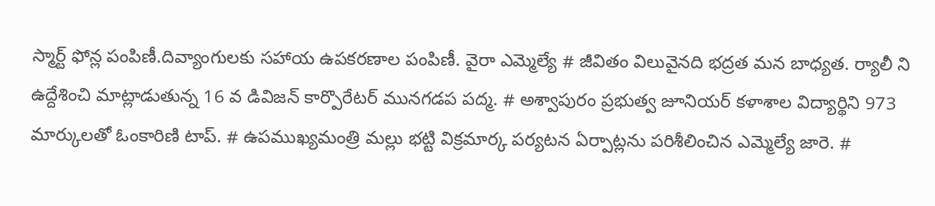స్మార్ట్ ఫోన్ల పంపిణీ.దివ్యాంగులకు సహాయ ఉపకరణాల పంపిణీ. వైరా ఎమ్మెల్యే # జీవితం విలువైనది భద్రత మన బాధ్యత. ర్యాలీ ని ఉద్దేశించి మాట్లాడుతున్న 16 వ డివిజన్ కార్పొరేటర్ మునగడప పద్మ. # అశ్వాపురం ప్రభుత్వ జూనియర్ కళాశాల విద్యార్థిని 973 మార్కులతో ఓంకారిణి టాప్. # ఉపముఖ్యమంత్రి మల్లు భట్టి విక్రమార్క పర్యటన ఏర్పాట్లను పరిశీలించిన ఎమ్మెల్యే జారె. #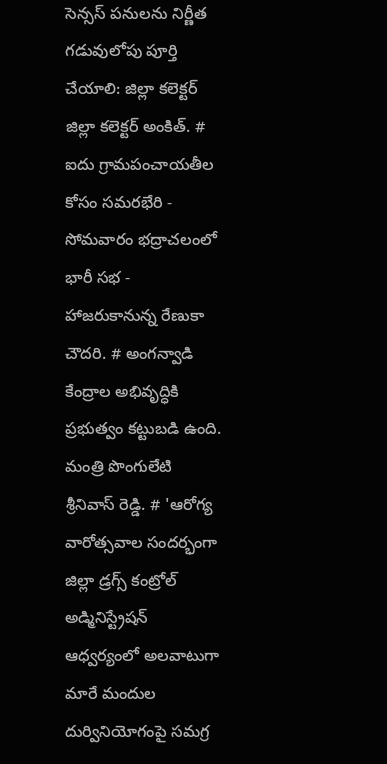సెన్సస్ పనులను నిర్ణీత గడువులోపు పూర్తి చేయాలి: జిల్లా కలెక్టర్ జిల్లా కలెక్టర్ అంకిత్. # ఐదు గ్రామపంచాయతీల కోసం సమరభేరి - సోమవారం భద్రాచలంలో భారీ సభ - హాజరుకానున్న రేణుకా చౌదరి. # అంగన్వాడి కేంద్రాల అభివృద్ధికి ప్రభుత్వం కట్టుబడి ఉంది. మంత్రి పొంగులేటి శ్రీనివాస్ రెడ్డి. # 'ఆరోగ్య వారోత్సవాల సందర్భంగా జిల్లా డ్రగ్స్ కంట్రోల్ అడ్మినిస్ట్రేషన్ ఆధ్వర్యంలో అలవాటుగా మారే మందుల దుర్వినియోగంపై సమగ్ర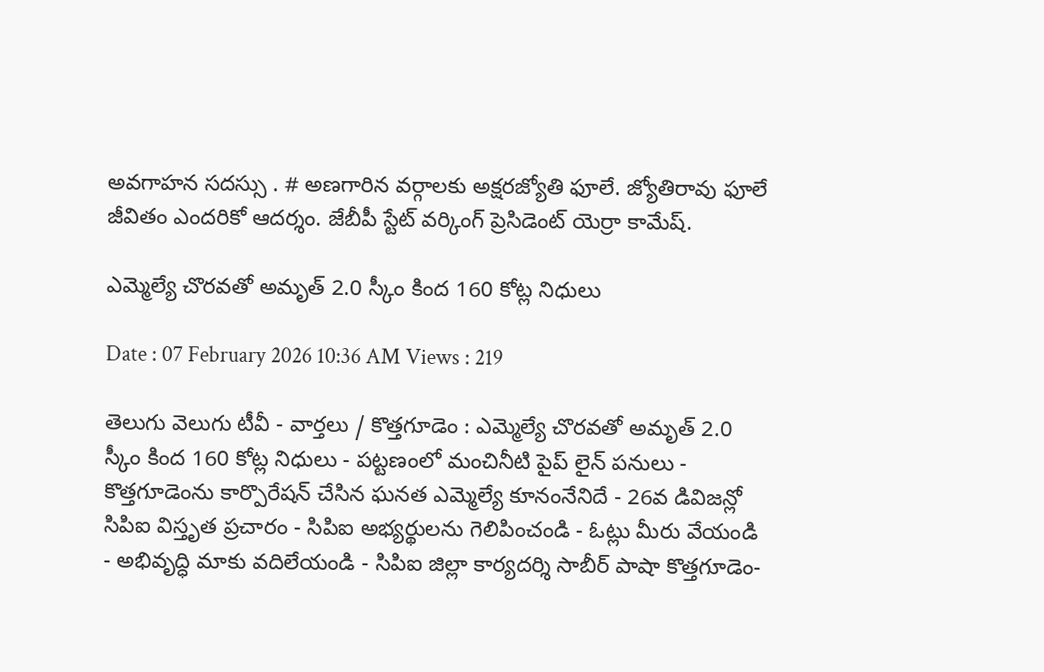అవగాహన సదస్సు . # అణగారిన వర్గాలకు అక్షరజ్యోతి ఫూలే. జ్యోతిరావు ఫూలే జీవితం ఎందరికో ఆదర్శం. జేబీపీ స్టేట్ వర్కింగ్ ప్రెసిడెంట్ యెర్రా కామేష్.

ఎమ్మెల్యే చొరవతో అమృత్ 2.0 స్కీం కింద 160 కోట్ల నిధులు

Date : 07 February 2026 10:36 AM Views : 219

తెలుగు వెలుగు టీవీ - వార్తలు / కొత్తగూడెం : ఎమ్మెల్యే చొరవతో అమృత్ 2.0 స్కీం కింద 160 కోట్ల నిధులు - పట్టణంలో మంచినీటి పైప్ లైన్ పనులు - కొత్తగూడెంను కార్పొరేషన్ చేసిన ఘనత ఎమ్మెల్యే కూనంనేనిదే - 26వ డివిజన్లో సిపిఐ విస్తృత ప్రచారం - సిపిఐ అభ్యర్థులను గెలిపించండి - ఓట్లు మీరు వేయండి - అభివృద్ధి మాకు వదిలేయండి - సిపిఐ జిల్లా కార్యదర్శి సాబీర్ పాషా కొత్తగూడెం-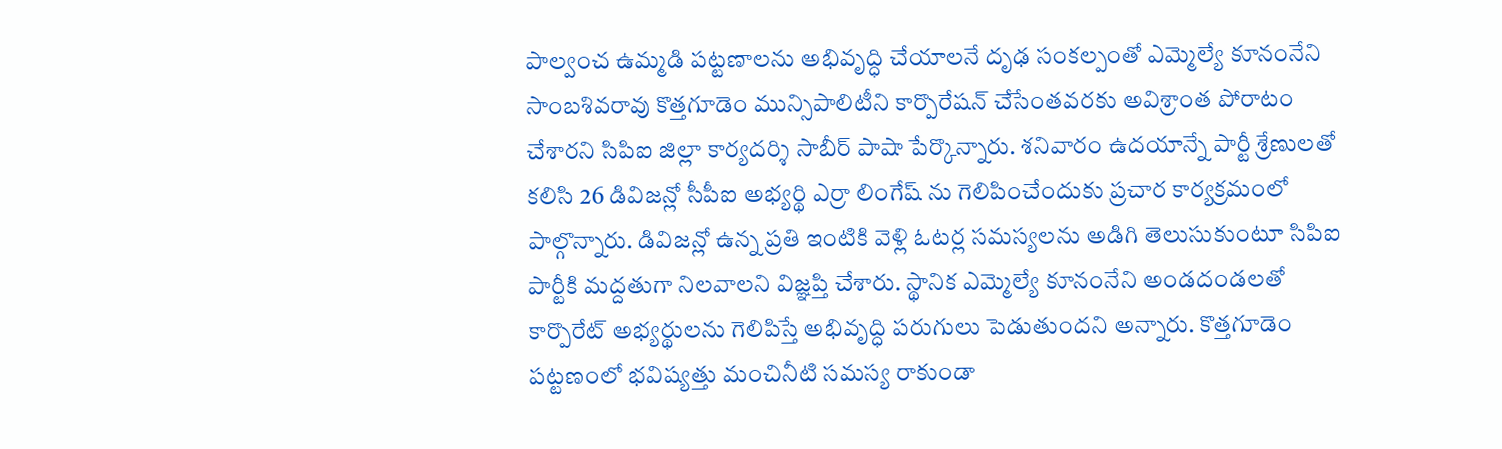పాల్వంచ ఉమ్మడి పట్టణాలను అభివృద్ధి చేయాలనే దృఢ సంకల్పంతో ఎమ్మెల్యే కూనంనేని సాంబశివరావు కొత్తగూడెం మున్సిపాలిటీని కార్పొరేషన్ చేసేంతవరకు అవిశ్రాంత పోరాటం చేశారని సిపిఐ జిల్లా కార్యదర్శి సాబీర్ పాషా పేర్కొన్నారు. శనివారం ఉదయాన్నే పార్టీ శ్రేణులతో కలిసి 26 డివిజన్లో సీపీఐ అభ్యర్థి ఎర్రా లింగేష్ ను గెలిపించేందుకు ప్రచార కార్యక్రమంలో పాల్గొన్నారు. డివిజన్లో ఉన్న ప్రతి ఇంటికి వెళ్లి ఓటర్ల సమస్యలను అడిగి తెలుసుకుంటూ సిపిఐ పార్టీకి మద్దతుగా నిలవాలని విజ్ఞప్తి చేశారు. స్థానిక ఎమ్మెల్యే కూనంనేని అండదండలతో కార్పొరేట్ అభ్యర్థులను గెలిపిస్తే అభివృద్ధి పరుగులు పెడుతుందని అన్నారు. కొత్తగూడెం పట్టణంలో భవిష్యత్తు మంచినీటి సమస్య రాకుండా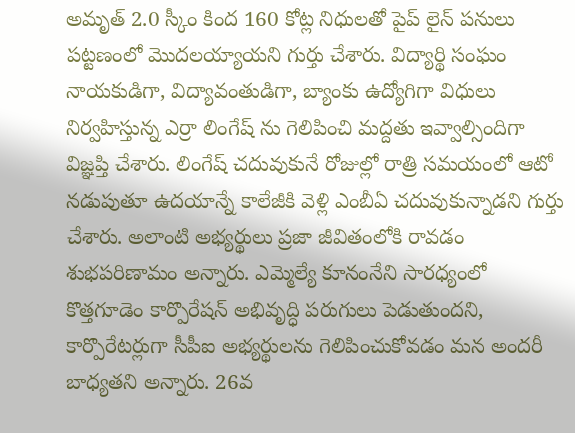అమృత్ 2.0 స్కీం కింద 160 కోట్ల నిధులతో పైప్ లైన్ పనులు పట్టణంలో మొదలయ్యాయని గుర్తు చేశారు. విద్యార్థి సంఘం నాయకుడిగా, విద్యావంతుడిగా, బ్యాంకు ఉద్యోగిగా విధులు నిర్వహిస్తున్న ఎర్రా లింగేష్ ను గెలిపించి మద్దతు ఇవ్వాల్సిందిగా విజ్ఞప్తి చేశారు. లింగేష్ చదువుకునే రోజుల్లో రాత్రి సమయంలో ఆటో నడుపుతూ ఉదయాన్నే కాలేజీకి వెళ్లి ఎంబీఏ చదువుకున్నాడని గుర్తు చేశారు. అలాంటి అభ్యర్థులు ప్రజా జీవితంలోకి రావడం శుభపరిణామం అన్నారు. ఎమ్మెల్యే కూనంనేని సారధ్యంలో కొత్తగూడెం కార్పొరేషన్ అభివృద్ధి పరుగులు పెడుతుందని, కార్పొరేటర్లుగా సీపీఐ అభ్యర్థులను గెలిపించుకోవడం మన అందరీ బాధ్యతని అన్నారు. 26వ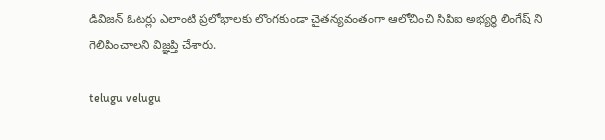డివిజన్ ఓటర్లు ఎలాంటి ప్రలోభాలకు లొంగకుండా చైతన్యవంతంగా ఆలోచించి సిపిఐ అభ్యర్థి లింగేష్ ని గెలిపించాలని విజ్ఞప్తి చేశారు.

telugu velugu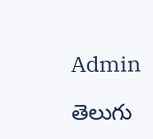Admin

తెలుగు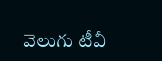వెలుగు టీవీ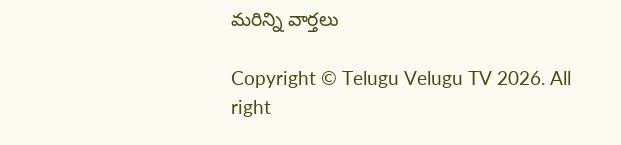మరిన్ని వార్తలు

Copyright © Telugu Velugu TV 2026. All right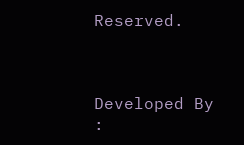Reserved.



Developed By :